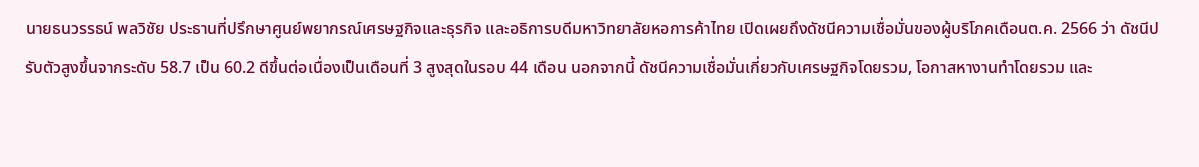นายธนวรรธน์ พลวิชัย ประธานที่ปรึกษาศูนย์พยากรณ์เศรษฐกิจและธุรกิจ และอธิการบดีมหาวิทยาลัยหอการค้าไทย เปิดเผยถึงดัชนีความเชื่อมั่นของผู้บริโภคเดือนต.ค. 2566 ว่า ดัชนีปรับตัวสูงขึ้นจากระดับ 58.7 เป็น 60.2 ดีขึ้นต่อเนื่องเป็นเดือนที่ 3 สูงสุดในรอบ 44 เดือน นอกจากนี้ ดัชนีความเชื่อมั่นเกี่ยวกับเศรษฐกิจโดยรวม, โอกาสหางานทำโดยรวม และ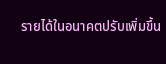รายได้ในอนาคตปรับเพิ่มขึ้น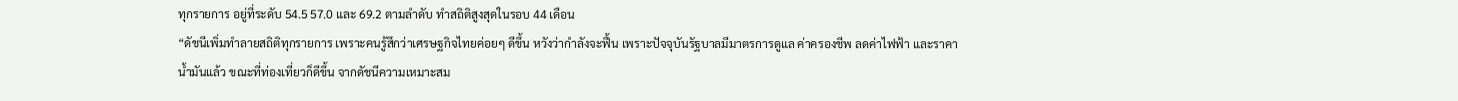ทุกรายการ อยู่ที่ระดับ 54.5 57.0 และ 69.2 ตามลำดับ ทำสถิติสูงสุดในรอบ 44 เดือน
“ดัชนีเพิ่มทำลายสถิติทุกรายการ เพราะคนรู้สึกว่าเศรษฐกิจไทยค่อยๆ ดีขึ้น หวังว่ากำลังจะฟื้น เพราะปัจจุบันรัฐบาลมีมาตรการดูแล ค่าครองชีพ ลดค่าไฟฟ้า และราคาน้ำมันแล้ว ขณะที่ท่องเที่ยวก็ดีขึ้น จากดัชนีความเหมาะสม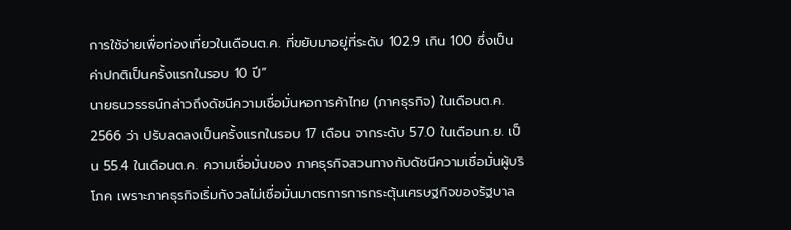การใช้จ่ายเพื่อท่องเที่ยวในเดือนต.ค. ที่ขยับมาอยู่ที่ระดับ 102.9 เกิน 100 ซึ่งเป็นค่าปกติเป็นครั้งแรกในรอบ 10 ปี”
นายธนวรรธน์กล่าวถึงดัชนีความเชื่อมั่นหอการค้าไทย (ภาคธุรกิจ) ในเดือนต.ค. 2566 ว่า ปรับลดลงเป็นครั้งแรกในรอบ 17 เดือน จากระดับ 57.0 ในเดือนก.ย. เป็น 55.4 ในเดือนต.ค. ความเชื่อมั่นของ ภาคธุรกิจสวนทางกับดัชนีความเชื่อมั่นผู้บริโภค เพราะภาคธุรกิจเริ่มกังวลไม่เชื่อมั่นมาตรการการกระตุ้นเศรษฐกิจของรัฐบาล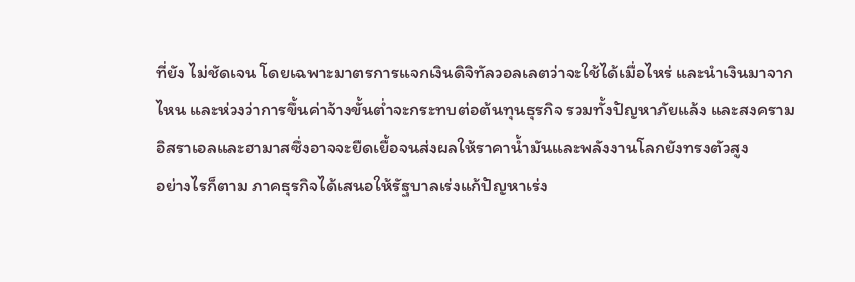ที่ยัง ไม่ชัดเจน โดยเฉพาะมาตรการแจกเงินดิจิทัลวอลเลตว่าจะใช้ได้เมื่อไหร่ และนำเงินมาจากไหน และห่วงว่าการขึ้นค่าจ้างขั้นต่ำจะกระทบต่อต้นทุนธุรกิจ รวมทั้งปัญหาภัยแล้ง และสงครามอิสราเอลและฮามาสซึ่งอาจจะยืดเยื้อจนส่งผลให้ราคาน้ำมันและพลังงานโลกยังทรงตัวสูง
อย่างไรก็ตาม ภาคธุรกิจได้เสนอให้รัฐบาลเร่งแก้ปัญหาเร่ง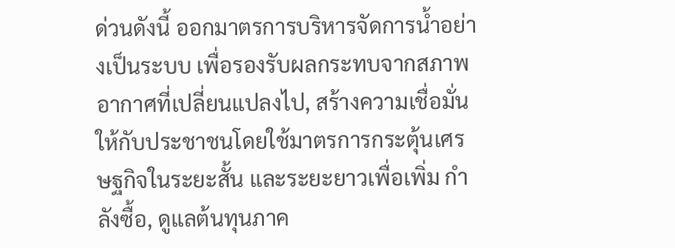ด่วนดังนี้ ออกมาตรการบริหารจัดการน้ำอย่างเป็นระบบ เพื่อรองรับผลกระทบจากสภาพอากาศที่เปลี่ยนแปลงไป, สร้างความเชื่อมั่นให้กับประชาชนโดยใช้มาตรการกระตุ้นเศรษฐกิจในระยะสั้น และระยะยาวเพื่อเพิ่ม กำลังซื้อ, ดูแลต้นทุนภาค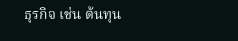ธุรกิจ เช่น ต้นทุน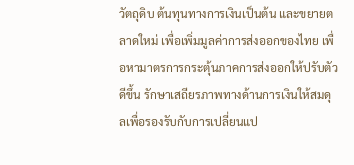วัตถุดิบ ต้นทุนทางการเงินเป็นต้น และขยายตลาดใหม่ เพื่อเพิ่มมูลค่าการส่งออกของไทย เพื่อหามาตรการกระตุ้นภาคการส่งออกให้ปรับตัวดีขึ้น รักษาเสถียรภาพทางด้านการเงินให้สมดุลเพื่อรองรับกับการเปลี่ยนแป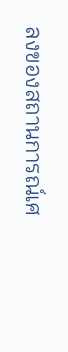ลงของสถานการณ์เศ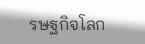รษฐกิจโลก